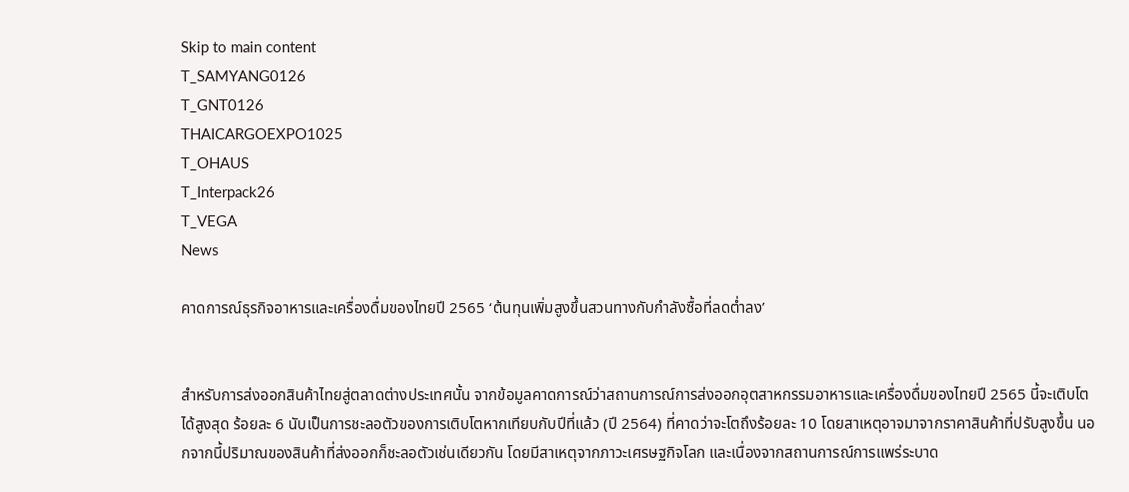Skip to main content
T_SAMYANG0126
T_GNT0126
THAICARGOEXPO1025
T_OHAUS
T_Interpack26
T_VEGA
News

คาดการณ์ธุรกิจอาหารและเครื่องดื่มของไทยปี 2565 ‘ต้นทุนเพิ่มสูงขึ้นสวนทางกับกำลังซื้อที่ลดต่ำลง’


สำหรับการส่งออกสินค้าไทยสู่ตลาดต่างประเทศนั้น จากข้อมูลคาดการณ์ว่าสถานการณ์การส่งออกอุตสาหกรรมอาหารและเครื่องดื่มของไทยปี 2565 นี้จะเติบโตได้สูงสุด ร้อยละ 6 นับเป็นการชะลอตัวของการเติบโตหากเทียบกับปีที่แล้ว (ปี 2564) ที่คาดว่าจะโตถึงร้อยละ 10 โดยสาเหตุอาจมาจากราคาสินค้าที่ปรับสูงขึ้น นอกจากนี้ปริมาณของสินค้าที่ส่งออกก็ชะลอตัวเช่นเดียวกัน โดยมีสาเหตุจากภาวะเศรษฐกิจโลก และเนื่องจากสถานการณ์การแพร่ระบาด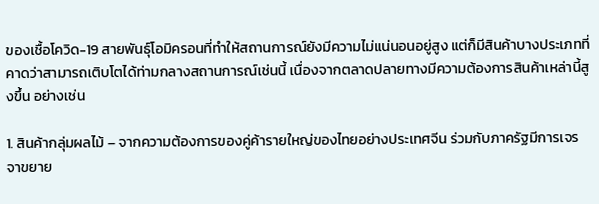ของเชื้อโควิด-19 สายพันธุ์โอมิครอนที่ทำให้สถานการณ์ยังมีความไม่แน่นอนอยู่สูง แต่ก็มีสินค้าบางประเภทที่คาดว่าสามารถเติบโตได้ท่ามกลางสถานการณ์เช่นนี้ เนื่องจากตลาดปลายทางมีความต้องการสินค้าเหล่านี้สูงขึ้น อย่างเช่น

1. สินค้ากลุ่มผลไม้ – จากความต้องการของคู่ค้ารายใหญ่ของไทยอย่างประเทศจีน ร่วมกับภาครัฐมีการเจรจาขยาย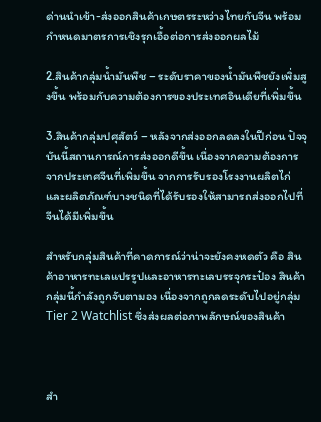ด่านนำเข้า-ส่งออกสินค้าเกษตรระหว่างไทยกับจีน พร้อมกำหนดมาตรการเชิงรุกเอื้อต่อการส่งออกผลไม้

2.สินค้ากลุ่มน้ำมันพืช – ระดับราคาของน้ำมันพืชยังเพิ่มสูงขึ้น พร้อมกับความต้องการของประเทศอินเดียที่เพิ่มขึ้น

3.สินค้ากลุ่มปศุสัตว์ – หลังจากส่งออกลดลงในปีก่อน ปัจจุบันนี้สถานการณ์การส่งออกดีขึ้น เนื่องจากความต้องการจากประเทศจีนที่เพิ่มขึ้น จากการรับรองโรงงานผลิตไก่และผลิตภัณฑ์บางชนิดที่ได้รับรองให้สามารถส่งออกไปที่จีนได้มีเพิ่มขึ้น

สำหรับกลุ่มสินค้าที่คาดการณ์ว่าน่าจะยังคงหดตัว คือ สินค้าอาหารทะเลแปรรูปและอาหารทะเลบรรจุกระป๋อง สินค้ากลุ่มนี้กำลังถูกจับตามอง เนื่องจากถูกลดระดับไปอยู่กลุ่ม Tier 2 Watchlist ซึ่งส่งผลต่อภาพลักษณ์ของสินค้า



สำ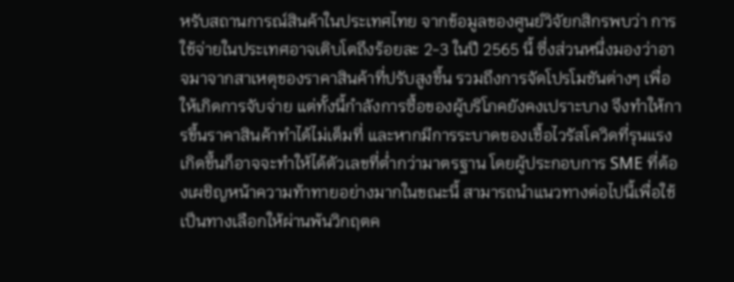หรับสถานการณ์สินค้าในประเทศไทย จากข้อมูลของศูนย์วิจัยกสิกรพบว่า การใช้จ่ายในประเทศอาจเติบโตถึงร้อยละ 2-3 ในปี 2565 นี้ ซึ่งส่วนหนึ่งมองว่าอาจมาจากสาเหตุของราคาสินค้าที่ปรับสูงขึ้น รวมถึงการจัดโปรโมชันต่างๆ เพื่อให้เกิดการจับจ่าย แต่ทั้งนี้กำลังการซื้อของผู้บริโภคยังคงเปราะบาง จึงทำให้การขึ้นราคาสินค้าทำได้ไม่เต็มที่ และหากมีการระบาดของเชื้อไวรัสโควิดที่รุนแรงเกิดขึ้นก็อาจจะทำให้ได้ตัวเลขที่ต่ำกว่ามาตรฐาน โดยผู้ประกอบการ SME ที่ต้องเผชิญหน้าความท้าทายอย่างมากในขณะนี้ สามารถนำแนวทางต่อไปนี้เพื่อใช้เป็นทางเลือกให้ผ่านพ้นวิกฤตค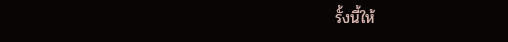รั้งนี้ให้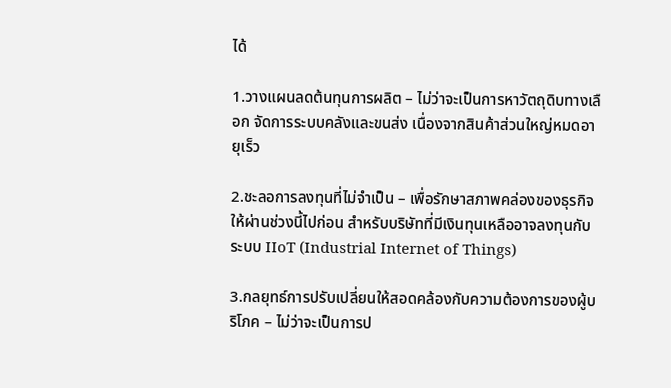ได้

1.วางแผนลดต้นทุนการผลิต – ไม่ว่าจะเป็นการหาวัตถุดิบทางเลือก จัดการระบบคลังและขนส่ง เนื่องจากสินค้าส่วนใหญ่หมดอายุเร็ว

2.ชะลอการลงทุนที่ไม่จำเป็น – เพื่อรักษาสภาพคล่องของธุรกิจให้ผ่านช่วงนี้ไปก่อน สำหรับบริษัทที่มีเงินทุนเหลืออาจลงทุนกับระบบ IIoT (Industrial Internet of Things)

3.กลยุทธ์การปรับเปลี่ยนให้สอดคล้องกับความต้องการของผู้บริโภค – ไม่ว่าจะเป็นการป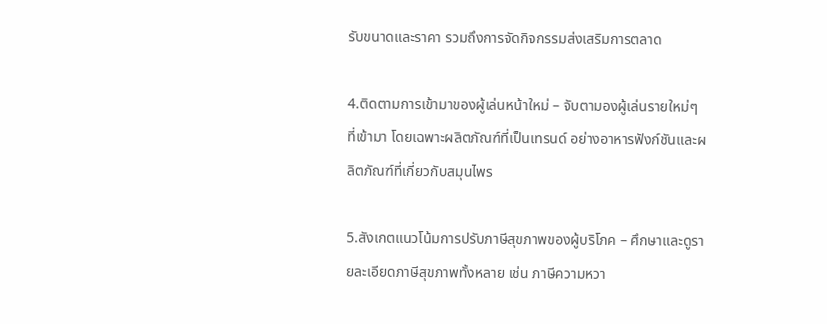รับขนาดและราคา รวมถึงการจัดกิจกรรมส่งเสริมการตลาด

4.ติดตามการเข้ามาของผู้เล่นหน้าใหม่ – จับตามองผู้เล่นรายใหม่ๆ ที่เข้ามา โดยเฉพาะผลิตภัณฑ์ที่เป็นเทรนด์ อย่างอาหารฟังก์ชันและผลิตภัณฑ์ที่เกี่ยวกับสมุนไพร

5.สังเกตแนวโน้มการปรับภาษีสุขภาพของผู้บริโภค – ศึกษาและดูรายละเอียดภาษีสุขภาพทั้งหลาย เช่น ภาษีความหวา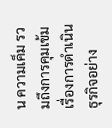น ความเค็ม รวมถึงการคุมเข้มเรื่องการดำเนินธุรกิจอย่าง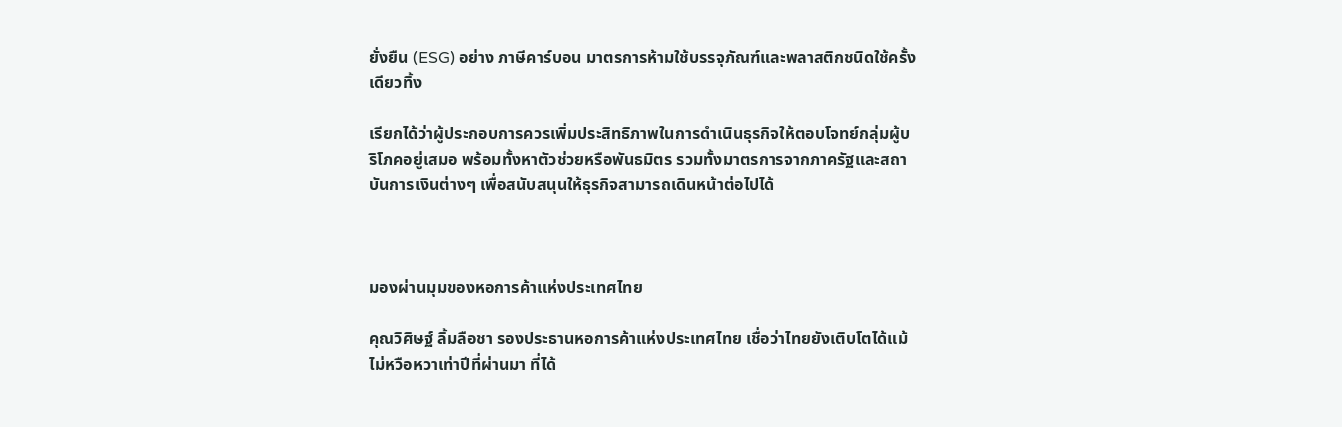ยั่งยืน (ESG) อย่าง ภาษีคาร์บอน มาตรการห้ามใช้บรรจุภัณฑ์และพลาสติกชนิดใช้ครั้งเดียวทิ้ง

เรียกได้ว่าผู้ประกอบการควรเพิ่มประสิทธิภาพในการดำเนินธุรกิจให้ตอบโจทย์กลุ่มผู้บริโภคอยู่เสมอ พร้อมทั้งหาตัวช่วยหรือพันธมิตร รวมทั้งมาตรการจากภาครัฐและสถาบันการเงินต่างๆ เพื่อสนับสนุนให้ธุรกิจสามารถเดินหน้าต่อไปได้



มองผ่านมุมของหอการค้าแห่งประเทศไทย

คุณวิศิษฐ์ ลิ้มลือชา รองประธานหอการค้าแห่งประเทศไทย เชื่อว่าไทยยังเติบโตได้แม้ไม่หวือหวาเท่าปีที่ผ่านมา ที่ได้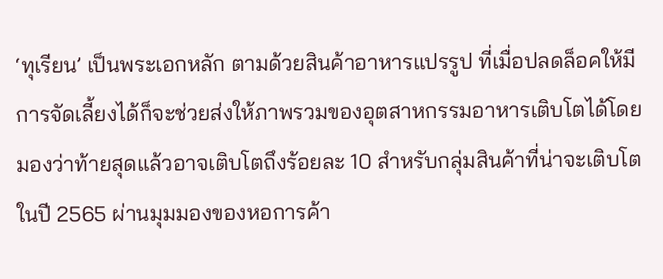‘ทุเรียน’ เป็นพระเอกหลัก ตามด้วยสินค้าอาหารแปรรูป ที่เมื่อปลดล็อคให้มีการจัดเลี้ยงได้ก็จะช่วยส่งให้ภาพรวมของอุตสาหกรรมอาหารเติบโตได้โดยมองว่าท้ายสุดแล้วอาจเติบโตถึงร้อยละ 10 สำหรับกลุ่มสินค้าที่น่าจะเติบโตในปี 2565 ผ่านมุมมองของหอการค้า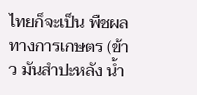ไทยก็จะเป็น พืชผลทางการเกษตร (ข้าว มันสำปะหลัง น้ำ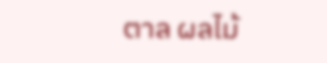ตาล ผลไม้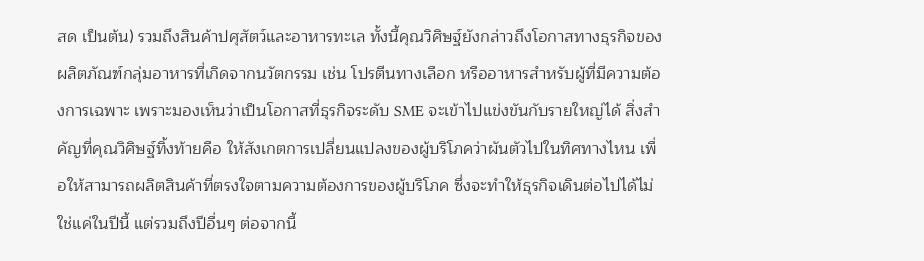สด เป็นต้น) รวมถึงสินค้าปศุสัตว์และอาหารทะเล ทั้งนี้คุณวิศิษฐ์ยังกล่าวถึงโอกาสทางธุรกิจของผลิตภัณฑ์กลุ่มอาหารที่เกิดจากนวัตกรรม เช่น โปรตีนทางเลือก หรืออาหารสำหรับผู้ที่มีความต้องการเฉพาะ เพราะมองเห็นว่าเป็นโอกาสที่ธุรกิจระดับ SME จะเข้าไปแข่งขันกับรายใหญ่ได้ สิ่งสำคัญที่คุณวิศิษฐ์ทิ้งท้ายคือ ให้สังเกตการเปลี่ยนแปลงของผู้บริโภคว่าผันตัวไปในทิศทางไหน เพื่อให้สามารถผลิตสินค้าที่ตรงใจตามความต้องการของผู้บริโภค ซึ่งจะทำให้ธุรกิจเดินต่อไปได้ไม่ใช่แค่ในปีนี้ แต่รวมถึงปีอื่นๆ ต่อจากนี้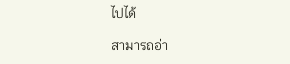ไปได้

สามารถอ่า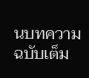นบทความฉบับเต็ม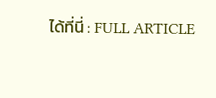ได้ที่นี่ : FULL ARTICLE